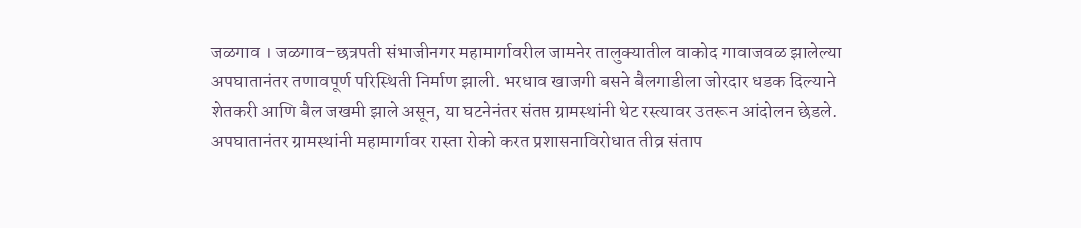जळगाव । जळगाव–छत्रपती संभाजीनगर महामार्गावरील जामनेर तालुक्यातील वाकोद गावाजवळ झालेल्या अपघातानंतर तणावपूर्ण परिस्थिती निर्माण झाली. भरधाव खाजगी बसने बैलगाडीला जोरदार धडक दिल्याने शेतकरी आणि बैल जखमी झाले असून, या घटनेनंतर संतप्त ग्रामस्थांनी थेट रस्त्यावर उतरून आंदोलन छेडले.
अपघातानंतर ग्रामस्थांनी महामार्गावर रास्ता रोको करत प्रशासनाविरोधात तीव्र संताप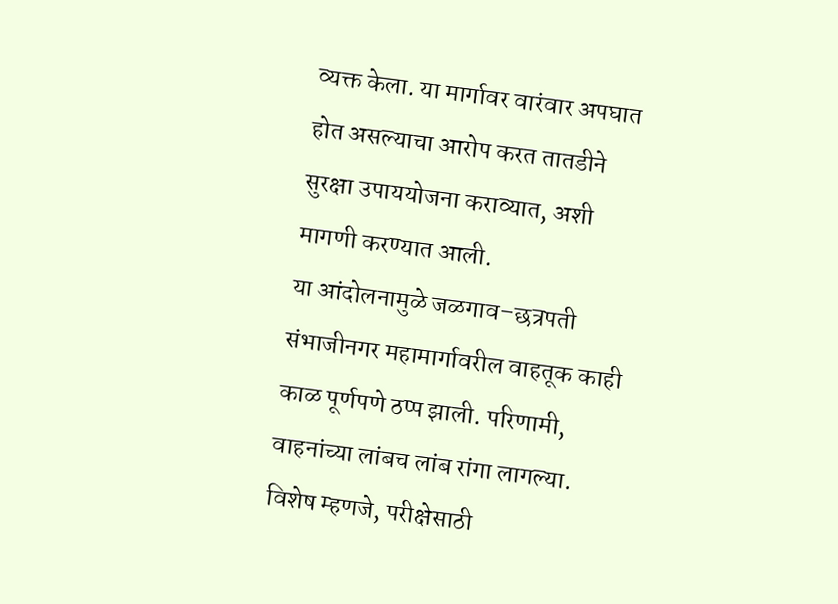व्यक्त केला. या मार्गावर वारंवार अपघात होत असल्याचा आरोप करत तातडीने सुरक्षा उपाययोजना कराव्यात, अशी मागणी करण्यात आली.
या आंदोलनामुळे जळगाव–छत्रपती संभाजीनगर महामार्गावरील वाहतूक काही काळ पूर्णपणे ठप्प झाली. परिणामी, वाहनांच्या लांबच लांब रांगा लागल्या. विशेष म्हणजे, परीक्षेसाठी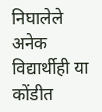निघालेले अनेक विद्यार्थीही या कोंडीत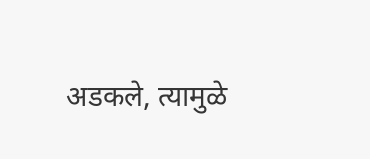अडकले, त्यामुळे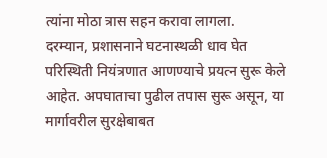त्यांना मोठा त्रास सहन करावा लागला.
दरम्यान, प्रशासनाने घटनास्थळी धाव घेत परिस्थिती नियंत्रणात आणण्याचे प्रयत्न सुरू केले आहेत. अपघाताचा पुढील तपास सुरू असून, या मार्गावरील सुरक्षेबाबत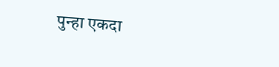पुन्हा एकदा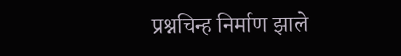प्रश्नचिन्ह निर्माण झाले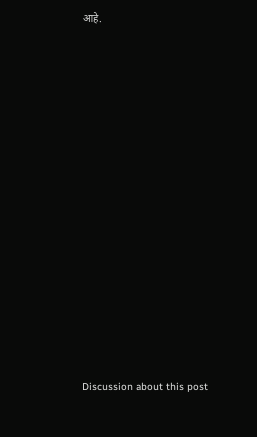आहे.















Discussion about this post